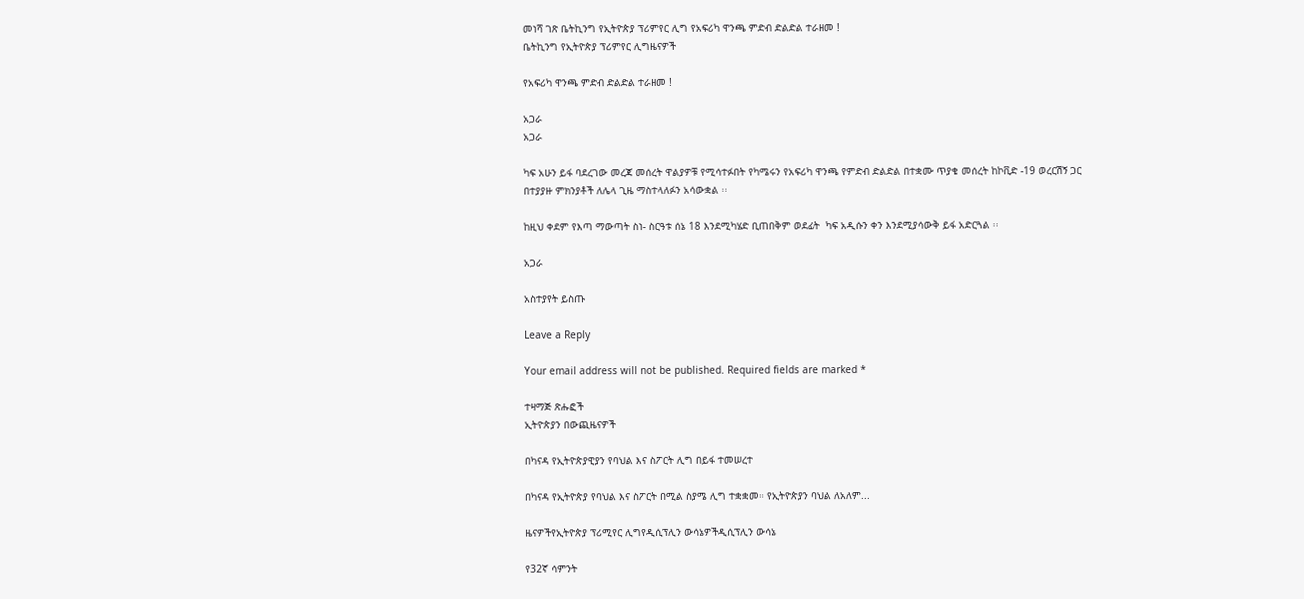መነሻ ገጽ ቤትኪንግ የኢትዮጵያ ፕሪምየር ሊግ የአፍሪካ ዋንጫ ምድብ ድልድል ተራዘመ !
ቤትኪንግ የኢትዮጵያ ፕሪምየር ሊግዜናዎች

የአፍሪካ ዋንጫ ምድብ ድልድል ተራዘመ !

አጋራ
አጋራ

ካፍ አሁን ይፋ ባደረገው መረጃ መሰረት ዋልያዎቹ የሚሳተፉበት የካሜሩን የአፍሪካ ዋንጫ የምድብ ድልድል በተቋሙ ጥያቄ መሰረት ከኮቪድ -19 ወረርሽኝ ጋር በተያያዙ ምክንያቶች ለሌላ ጊዜ ማስተላለፉን አሳውቋል ፡፡

ከዚህ ቀደም የእጣ ማውጣት ስነ- ስርዓቱ ሰኔ 18 እንደሚካሄድ ቢጠበቅም ወደፊት  ካፍ አዲሱን ቀን እንደሚያሳውቅ ይፋ አድርጓል ፡፡

አጋራ

አስተያየት ይስጡ

Leave a Reply

Your email address will not be published. Required fields are marked *

ተዛማጅ ጽሑፎች
ኢትዮጵያን በውጪዜናዎች

በካናዳ የኢትዮጵያዊያን የባህል እና ስፖርት ሊግ በይፋ ተመሠረተ

በካናዳ የኢትዮጵያ የባህል እና ስፖርት በሚል ስያሜ ሊግ ተቋቋመ። የኢትዮጵያን ባህል ለአለም...

ዜናዎችየኢትዮጵያ ፕሪሚየር ሊግየዲሲፕሊን ውሳኔዎችዲሲፕሊን ውሳኔ

የ32ኛ ሳምንት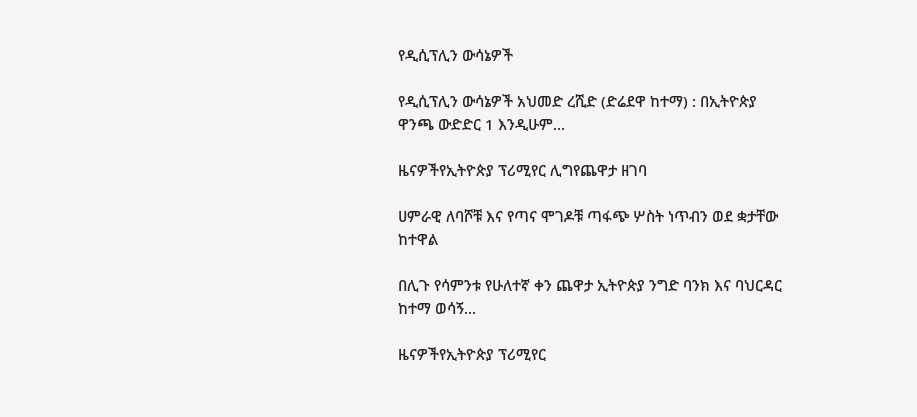የዲሲፕሊን ውሳኔዎች

የዲሲፕሊን ውሳኔዎች አህመድ ረሺድ (ድሬደዋ ከተማ) : በኢትዮጵያ ዋንጫ ውድድር 1 እንዲሁም...

ዜናዎችየኢትዮጵያ ፕሪሚየር ሊግየጨዋታ ዘገባ

ሀምራዊ ለባሾቹ እና የጣና ሞገዶቹ ጣፋጭ ሦስት ነጥብን ወደ ቋታቸው ከተዋል

በሊጉ የሳምንቱ የሁለተኛ ቀን ጨዋታ ኢትዮጵያ ንግድ ባንክ እና ባህርዳር ከተማ ወሳኝ...

ዜናዎችየኢትዮጵያ ፕሪሚየር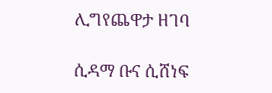ሊግየጨዋታ ዘገባ

ሲዳማ ቡና ሲሸነፍ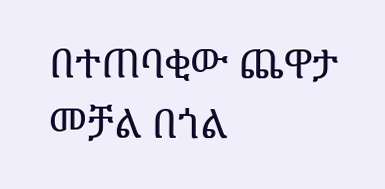በተጠባቂው ጨዋታ መቻል በጎል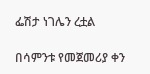ፌሽታ ነገሌን ረቷል

በሳምንቱ የመጀመሪያ ቀን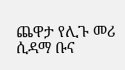ጨዋታ የሊጉ መሪ ሲዳማ ቡና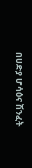በሀድያ ሆሳዕና ሽንፈት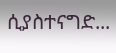ሲያስተናግድ...